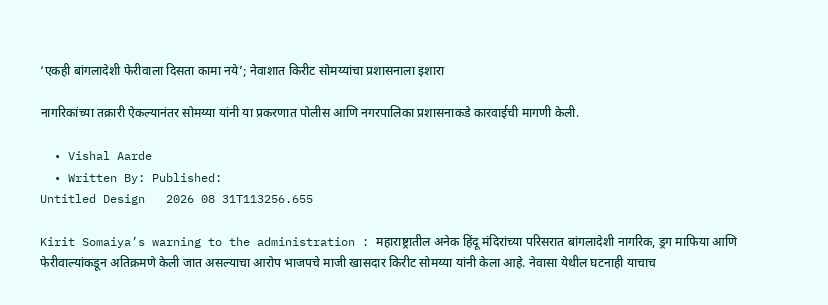‘एकही बांगलादेशी फेरीवाला दिसता कामा नये’; नेवाशात किरीट सोमय्यांचा प्रशासनाला इशारा

नागरिकांच्या तक्रारी ऐकल्यानंतर सोमय्या यांनी या प्रकरणात पोलीस आणि नगरपालिका प्रशासनाकडे कारवाईची मागणी केली.

  • Vishal Aarde
  • Written By: Published:
Untitled Design   2026 08 31T113256.655

Kirit Somaiya’s warning to the administration : महाराष्ट्रातील अनेक हिंदू मंदिरांच्या परिसरात बांगलादेशी नागरिक, ड्रग माफिया आणि फेरीवाल्यांकडून अतिक्रमणे केली जात असल्याचा आरोप भाजपचे माजी खासदार किरीट सोमय्या यांनी केला आहे. नेवासा येथील घटनाही याचाच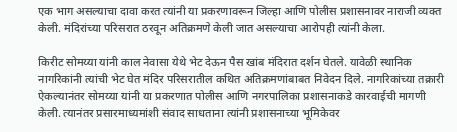एक भाग असल्याचा दावा करत त्यांनी या प्रकरणावरून जिल्हा आणि पोलीस प्रशासनावर नाराजी व्यक्त केली. मंदिरांच्या परिसरात ठरवून अतिक्रमणे केली जात असल्याचा आरोपही त्यांनी केला.

किरीट सोमय्या यांनी काल नेवासा येथे भेट देऊन पैस खांब मंदिरात दर्शन घेतले. यावेळी स्थानिक नागरिकांनी त्यांची भेट घेत मंदिर परिसरातील कथित अतिक्रमणांबाबत निवेदन दिले. नागरिकांच्या तक्रारी ऐकल्यानंतर सोमय्या यांनी या प्रकरणात पोलीस आणि नगरपालिका प्रशासनाकडे कारवाईची मागणी केली. त्यानंतर प्रसारमाध्यमांशी संवाद साधताना त्यांनी प्रशासनाच्या भूमिकेवर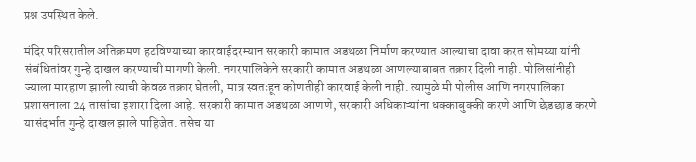प्रश्न उपस्थित केले.

मंदिर परिसरातील अतिक्रमण हटविण्याच्या कारवाईदरम्यान सरकारी कामात अडथळा निर्माण करण्यात आल्याचा दावा करत सोमय्या यांनी संबंधितांवर गुन्हे दाखल करण्याची मागणी केली. नगरपालिकेने सरकारी कामात अडथळा आणल्याबाबत तक्रार दिली नाही. पोलिसांनीही ज्याला मारहाण झाली त्याची केवळ तक्रार घेतली, मात्र स्वतःहून कोणतीही कारवाई केली नाही. त्यामुळे मी पोलीस आणि नगरपालिका प्रशासनाला 24 तासांचा इशारा दिला आहे. सरकारी कामात अडथळा आणणे, सरकारी अधिकाऱ्यांना धक्काबुक्की करणे आणि छेडछाड करणे यासंदर्भात गुन्हे दाखल झाले पाहिजेत. तसेच या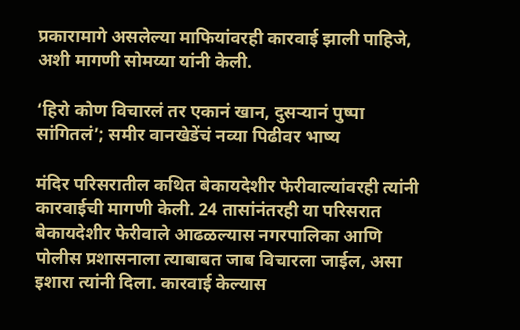प्रकारामागे असलेल्या माफियांवरही कारवाई झाली पाहिजे, अशी मागणी सोमय्या यांनी केली.

‘हिरो कोण विचारलं तर एकानं खान, दुसऱ्यानं पुष्पा सांगितलं’; समीर वानखेडेंचं नव्या पिढीवर भाष्य

मंदिर परिसरातील कथित बेकायदेशीर फेरीवाल्यांवरही त्यांनी कारवाईची मागणी केली. 24 तासांनंतरही या परिसरात बेकायदेशीर फेरीवाले आढळल्यास नगरपालिका आणि पोलीस प्रशासनाला त्याबाबत जाब विचारला जाईल, असा इशारा त्यांनी दिला. कारवाई केल्यास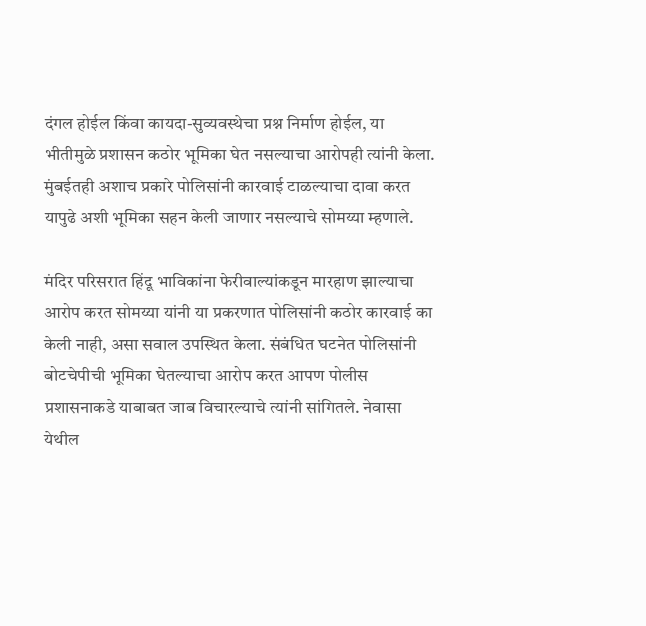दंगल होईल किंवा कायदा-सुव्यवस्थेचा प्रश्न निर्माण होईल, या भीतीमुळे प्रशासन कठोर भूमिका घेत नसल्याचा आरोपही त्यांनी केला. मुंबईतही अशाच प्रकारे पोलिसांनी कारवाई टाळल्याचा दावा करत यापुढे अशी भूमिका सहन केली जाणार नसल्याचे सोमय्या म्हणाले.

मंदिर परिसरात हिंदू भाविकांना फेरीवाल्यांकडून मारहाण झाल्याचा आरोप करत सोमय्या यांनी या प्रकरणात पोलिसांनी कठोर कारवाई का केली नाही, असा सवाल उपस्थित केला. संबंधित घटनेत पोलिसांनी बोटचेपीची भूमिका घेतल्याचा आरोप करत आपण पोलीस प्रशासनाकडे याबाबत जाब विचारल्याचे त्यांनी सांगितले. नेवासा येथील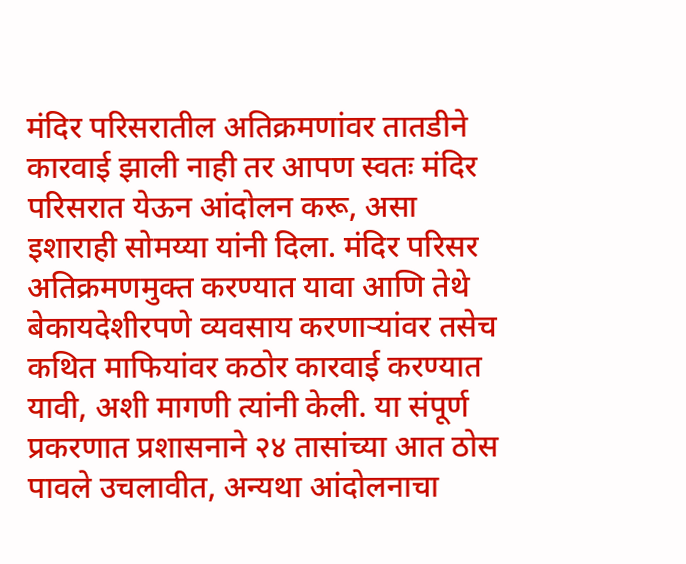मंदिर परिसरातील अतिक्रमणांवर तातडीने कारवाई झाली नाही तर आपण स्वतः मंदिर परिसरात येऊन आंदोलन करू, असा इशाराही सोमय्या यांनी दिला. मंदिर परिसर अतिक्रमणमुक्त करण्यात यावा आणि तेथे बेकायदेशीरपणे व्यवसाय करणाऱ्यांवर तसेच कथित माफियांवर कठोर कारवाई करण्यात यावी, अशी मागणी त्यांनी केली. या संपूर्ण प्रकरणात प्रशासनाने २४ तासांच्या आत ठोस पावले उचलावीत, अन्यथा आंदोलनाचा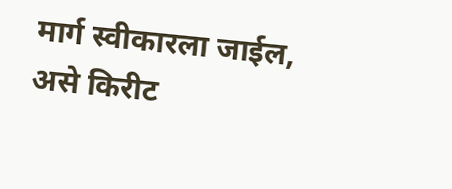मार्ग स्वीकारला जाईल, असे किरीट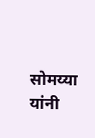सोमय्या यांनी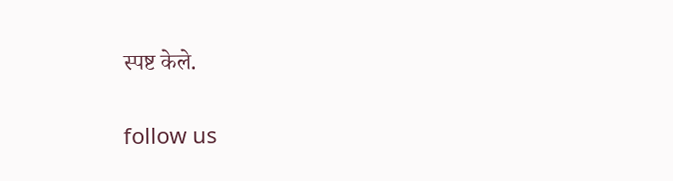स्पष्ट केले.

follow us